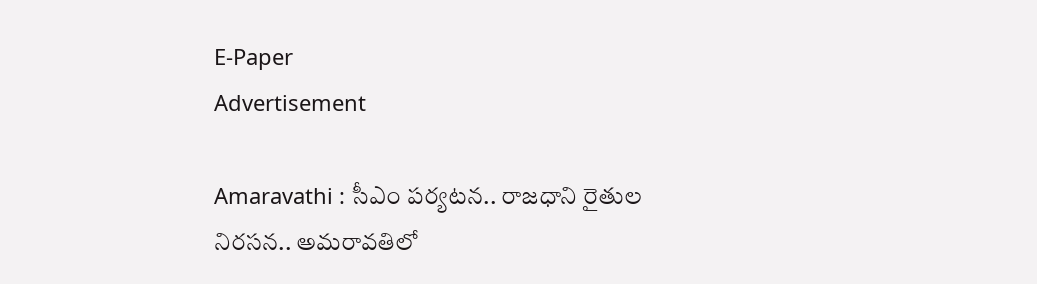E-Paper
Advertisement

Amaravathi : సీఎం పర్యటన.. రాజధాని రైతుల నిరసన.. అమరావతిలో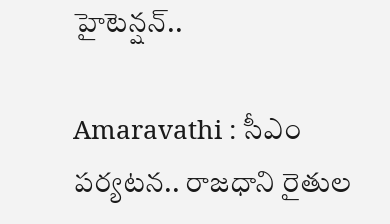హైటెన్షన్..

Amaravathi : సీఎం పర్యటన.. రాజధాని రైతుల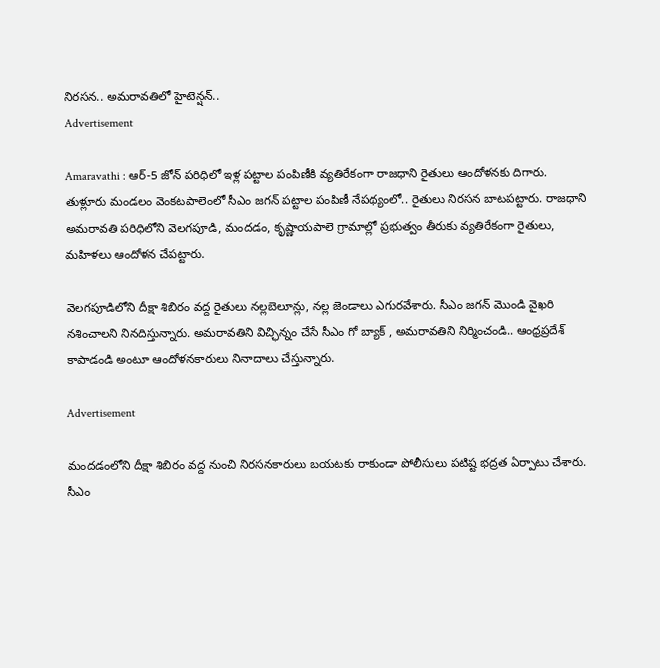నిరసన.. అమరావతిలో హైటెన్షన్..
Advertisement

Amaravathi : ఆర్‌-5 జోన్‌ పరిధిలో ఇళ్ల పట్టాల పంపిణీకి వ్యతిరేకంగా రాజధాని రైతులు ఆందోళనకు దిగారు. తుళ్లూరు మండలం వెంకటపాలెంలో సీఎం జగన్‌ పట్టాల పంపిణీ నేపథ్యంలో.. రైతులు నిరసన బాటపట్టారు. రాజధాని అమరావతి పరిధిలోని వెలగపూడి, మందడం, కృష్ణాయపాలె గ్రామాల్లో ప్రభుత్వం తీరుకు వ్యతిరేకంగా రైతులు, మహిళలు ఆందోళన చేపట్టారు.

వెలగపూడిలోని దీక్షా శిబిరం వద్ద రైతులు నల్లబెలూన్లు, నల్ల జెండాలు ఎగురవేశారు. సీఎం జగన్‌ మొండి వైఖరి నశించాలని నినదిస్తున్నారు. అమరావతిని విచ్ఛిన్నం చేసే సీఎం గో బ్యాక్‌ , అమరావతిని నిర్మించండి.. ఆంధ్రప్రదేశ్‌ కాపాడండి అంటూ ఆందోళనకారులు నినాదాలు చేస్తున్నారు.

Advertisement

మందడంలోని దీక్షా శిబిరం వద్ద నుంచి నిరసనకారులు బయటకు రాకుండా పోలీసులు పటిష్ట భద్రత ఏర్పాటు చేశారు. సీఎం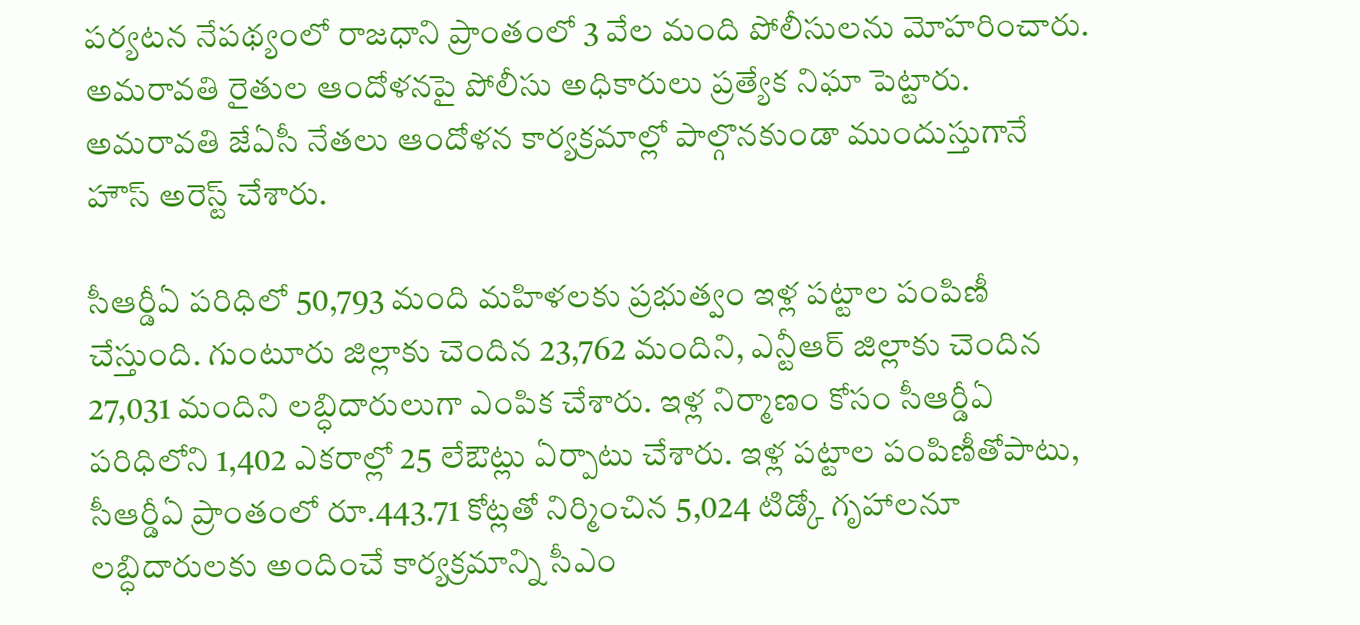పర్యటన నేపథ్యంలో రాజధాని ప్రాంతంలో 3 వేల మంది పోలీసులను మోహరించారు. అమరావతి రైతుల ఆందోళనపై పోలీసు అధికారులు ప్రత్యేక నిఘా పెట్టారు. అమరావతి జేఏసీ నేతలు ఆందోళన కార్యక్రమాల్లో పాల్గొనకుండా ముందుస్తుగానే హౌస్ అరెస్ట్ చేశారు.

సీఆర్డీఏ పరిధిలో 50,793 మంది మహిళలకు ప్రభుత్వం ఇళ్ల పట్టాల పంపిణీ చేస్తుంది. గుంటూరు జిల్లాకు చెందిన 23,762 మందిని, ఎన్టీఆర్‌ జిల్లాకు చెందిన 27,031 మందిని లబ్ధిదారులుగా ఎంపిక చేశారు. ఇళ్ల నిర్మాణం కోసం సీఆర్డీఏ పరిధిలోని 1,402 ఎకరాల్లో 25 లేఔట్లు ఏర్పాటు చేశారు. ఇళ్ల పట్టాల పంపిణీతోపాటు, సీఆర్డీఏ ప్రాంతంలో రూ.443.71 కోట్లతో నిర్మించిన 5,024 టిడ్కో గృహాలనూ లబ్ధిదారులకు అందించే కార్యక్రమాన్ని సీఎం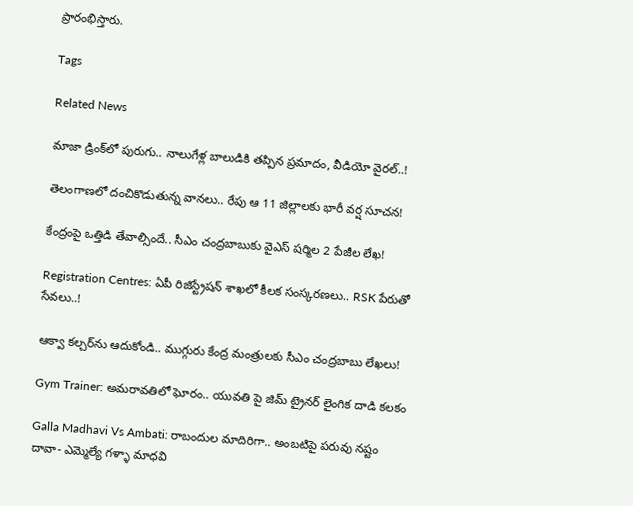ప్రారంభిస్తారు.

Tags

Related News

మాజా డ్రింక్‌లో పురుగు.. నాలుగేళ్ల బాలుడికి తప్పిన ప్రమాదం, వీడియో వైరల్..!

తెలంగాణలో దంచికొడుతున్న వానలు.. రేపు ఆ 11 జిల్లాలకు భారీ వర్ష సూచన!

కేంద్రంపై ఒత్తిడి తేవాల్సిందే.. సీఎం చంద్రబాబుకు వైఎస్ షర్మిల 2 పేజీల లేఖ!

Registration Centres: ఏపీ రిజిస్ట్రేషన్ శాఖలో కీలక సంస్కరణలు.. RSK పేరుతో సేవలు..!

ఆక్వా కల్చర్‌ను ఆదుకోండి.. ముగ్గురు కేంద్ర మంత్రులకు సీఎం చంద్రబాబు లేఖలు!

Gym Trainer: అమరావతిలో ఘోరం.. యువతి పై జిమ్ ట్రైనర్ లైంగిక దాడి కలకం

Galla Madhavi Vs Ambati: రాబందుల మాదిరిగా.. అంబటిపై పరువు నష్టం దావా- ఎమ్మెల్యే గళ్ళా మాధవి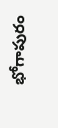భోగాపురం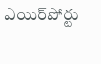ఎయిర్‌పోర్టు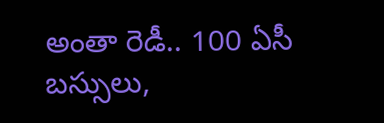అంతా రెడీ.. 100 ఏసీ బస్సులు,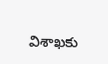విశాఖకు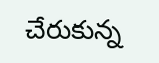చేరుకున్న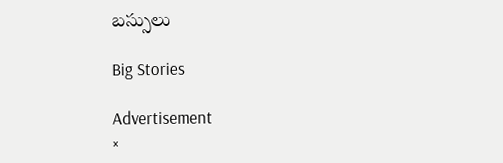బస్సులు

Big Stories

Advertisement
×